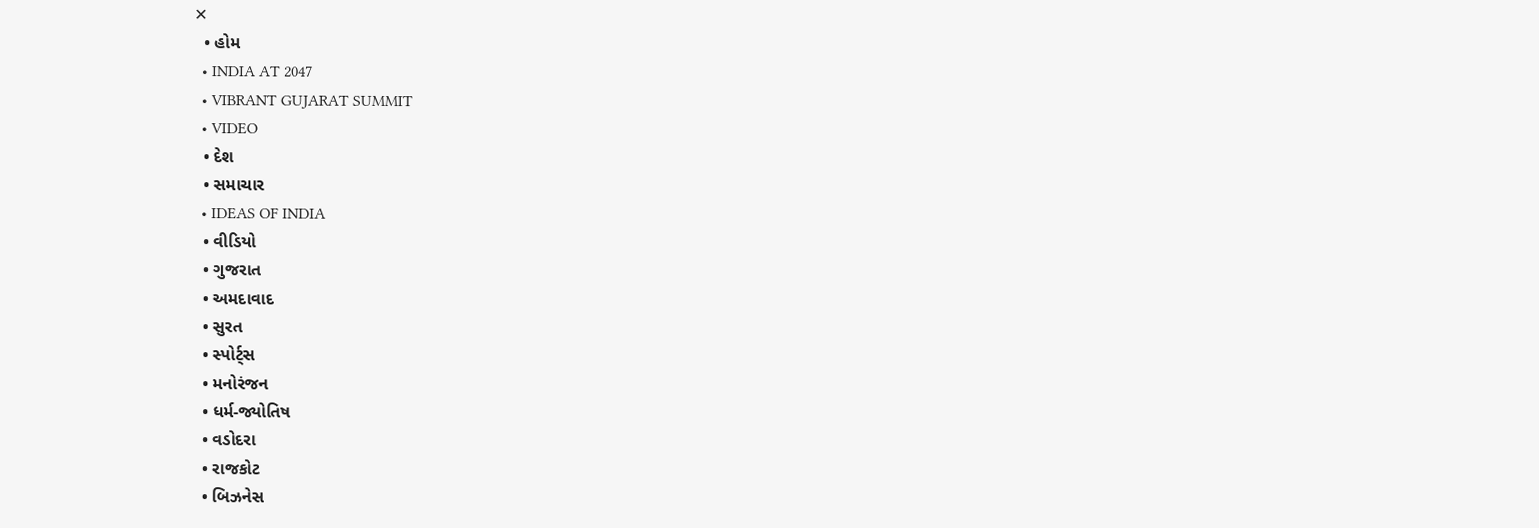✕
  • હોમ
  • INDIA AT 2047
  • VIBRANT GUJARAT SUMMIT
  • VIDEO
  • દેશ
  • સમાચાર
  • IDEAS OF INDIA
  • વીડિયો
  • ગુજરાત
  • અમદાવાદ
  • સુરત
  • સ્પોર્ટ્સ
  • મનોરંજન
  • ધર્મ-જ્યોતિષ
  • વડોદરા
  • રાજકોટ
  • બિઝનેસ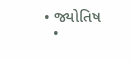• જ્યોતિષ
  •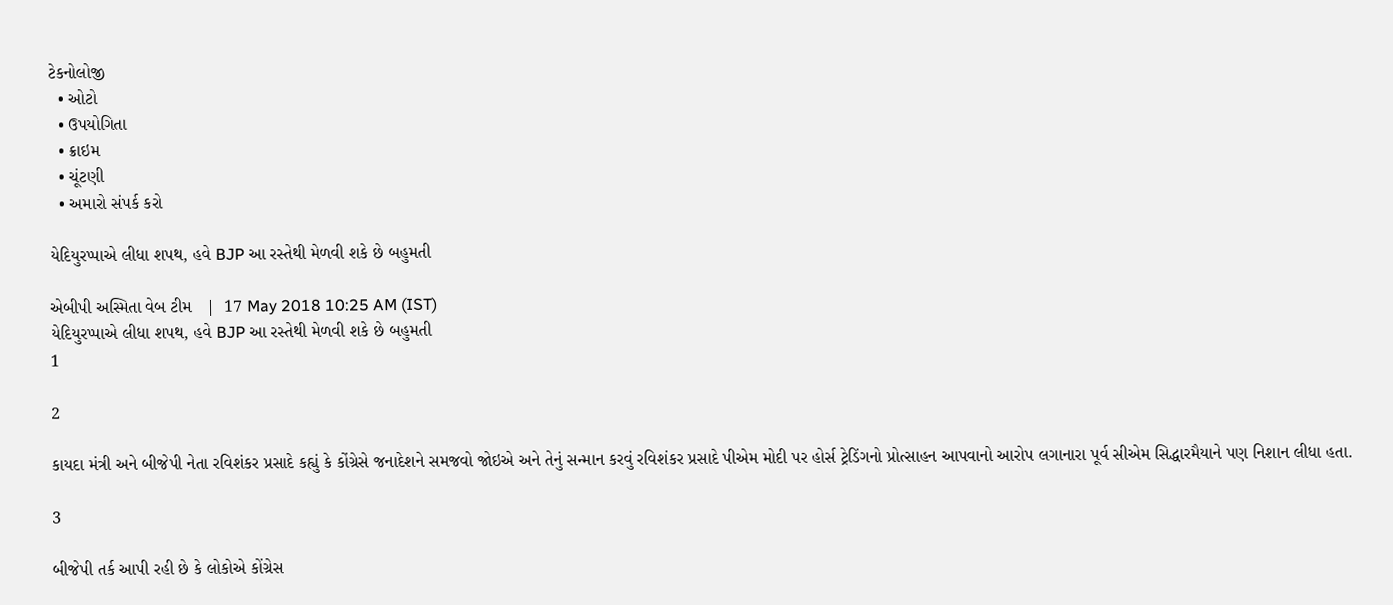ટેકનોલોજી
  • ઓટો
  • ઉપયોગિતા
  • ક્રાઇમ
  • ચૂંટણી
  • અમારો સંપર્ક કરો

યેદિયુરપ્પાએ લીધા શપથ, હવે BJP આ રસ્તેથી મેળવી શકે છે બહુમતી

એબીપી અસ્મિતા વેબ ટીમ   |  17 May 2018 10:25 AM (IST)
યેદિયુરપ્પાએ લીધા શપથ, હવે BJP આ રસ્તેથી મેળવી શકે છે બહુમતી
1

2

કાયદા મંત્રી અને બીજેપી નેતા રવિશંકર પ્રસાદે કહ્યું કે કોંગ્રેસે જનાદેશને સમજવો જોઇએ અને તેનું સન્માન કરવું રવિશંકર પ્રસાદે પીએમ મોદી પર હોર્સ ટ્રેડિંગનો પ્રોત્સાહન આપવાનો આરોપ લગાનારા પૂર્વ સીએમ સિદ્ધારમૈયાને પણ નિશાન લીધા હતા.

3

બીજેપી તર્ક આપી રહી છે કે લોકોએ કોંગ્રેસ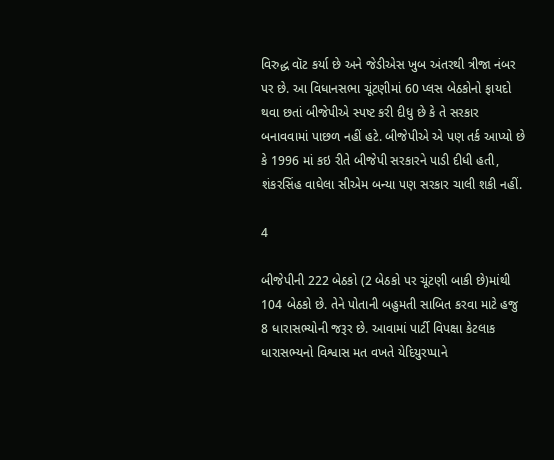વિરુદ્ધ વૉટ કર્યા છે અને જેડીએસ ખુબ અંતરથી ત્રીજા નંબર પર છે. આ વિધાનસભા ચૂંટણીમાં 60 પ્લસ બેઠકોનો ફાયદો થવા છતાં બીજેપીએ સ્પષ્ટ કરી દીધુ છે કે તે સરકાર બનાવવામાં પાછળ નહીં હટે. બીજેપીએ એ પણ તર્ક આપ્યો છે કે 1996 માં કઇ રીતે બીજેપી સરકારને પાડી દીધી હતી, શંકરસિંહ વાઘેલા સીએમ બન્યા પણ સરકાર ચાલી શકી નહીં.

4

બીજેપીની 222 બેઠકો (2 બેઠકો પર ચૂંટણી બાકી છે)માંથી 104 બેઠકો છે. તેને પોતાની બહુમતી સાબિત કરવા માટે હજુ 8 ધારાસભ્યોની જરૂર છે. આવામાં પાર્ટી વિપક્ષા કેટલાક ધારાસભ્યનો વિશ્વાસ મત વખતે યેદિયુરપ્પાને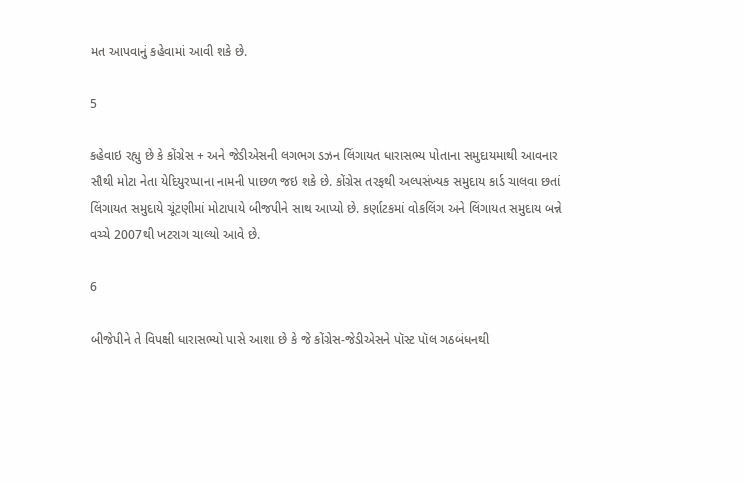મત આપવાનું કહેવામાં આવી શકે છે.

5

કહેવાઇ રહ્યુ છે કે કોંગ્રેસ + અને જેડીએસની લગભગ ડઝન લિંગાયત ધારાસભ્ય પોતાના સમુદાયમાથી આવનાર સૌથી મોટા નેતા યેદિયુરપ્પાના નામની પાછળ જઇ શકે છે. કોંગ્રેસ તરફથી અલ્પસંખ્યક સમુદાય કાર્ડ ચાલવા છતાં લિંગાયત સમુદાયે ચૂંટણીમાં મોટાપાયે બીજપીને સાથ આપ્યો છે. કર્ણાટકમાં વોકલિંગ અને લિંગાયત સમુદાય બન્ને વચ્ચે 2007થી ખટરાગ ચાલ્યો આવે છે.

6

બીજેપીને તે વિપક્ષી ધારાસભ્યો પાસે આશા છે કે જે કોંગ્રેસ-જેડીએસને પૉસ્ટ પૉલ ગઠબંધનથી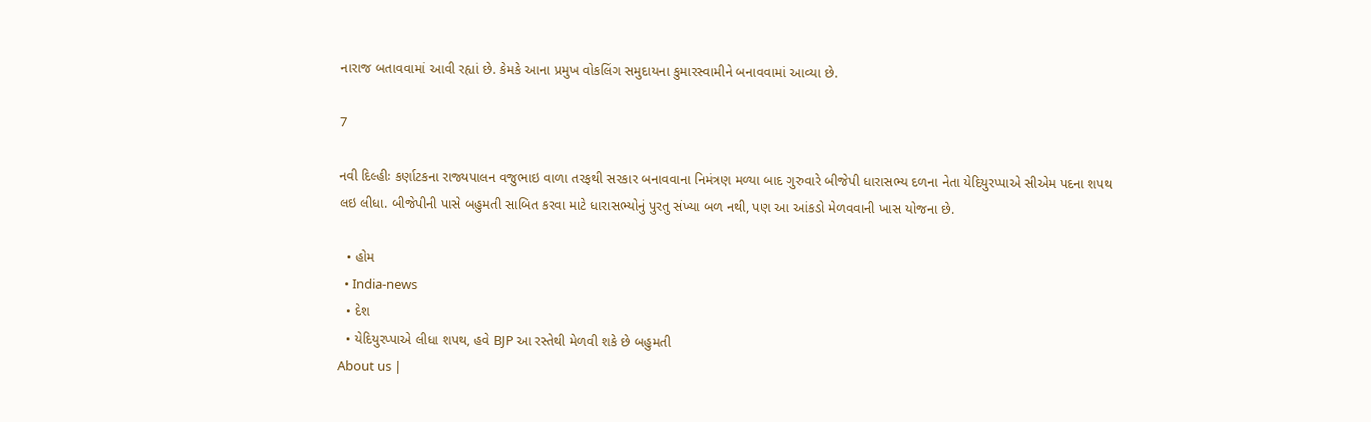નારાજ બતાવવામાં આવી રહ્યાં છે. કેમકે આના પ્રમુખ વોકલિંગ સમુદાયના કુમારસ્વામીને બનાવવામાં આવ્યા છે.

7

નવી દિલ્હીઃ કર્ણાટકના રાજ્યપાલન વજુભાઇ વાળા તરફથી સરકાર બનાવવાના નિમંત્રણ મળ્યા બાદ ગુરુવારે બીજેપી ધારાસભ્ય દળના નેતા યેદિયુરપ્પાએ સીએમ પદના શપથ લઇ લીધા. બીજેપીની પાસે બહુમતી સાબિત કરવા માટે ધારાસભ્યોનું પુરતુ સંખ્યા બળ નથી, પણ આ આંકડો મેળવવાની ખાસ યોજના છે.

  • હોમ
  • India-news
  • દેશ
  • યેદિયુરપ્પાએ લીધા શપથ, હવે BJP આ રસ્તેથી મેળવી શકે છે બહુમતી
About us |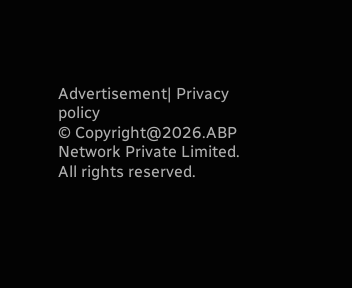Advertisement| Privacy policy
© Copyright@2026.ABP Network Private Limited. All rights reserved.